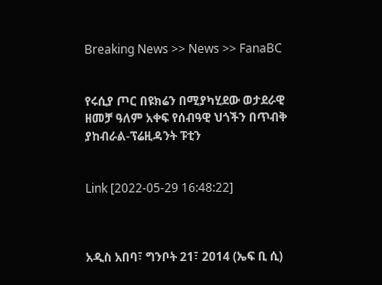Breaking News >> News >> FanaBC


የሩሲያ ጦር በዩክሬን በሚያካሂደው ወታደራዊ ዘመቻ ዓለም አቀፍ የሰብዓዊ ህጎችን በጥብቅ ያከብራል-ፕሬዚዳንት ፑቲን


Link [2022-05-29 16:48:22]



አዲስ አበባ፣ ግንቦት 21፣ 2014 (ኤፍ ቢ ሲ)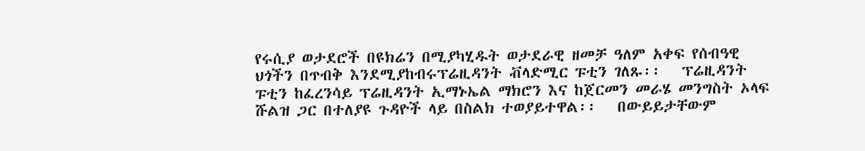የሩሲያ ወታደሮች በዩክሬን በሚያካሂዱት ወታደራዊ ዘመቻ ዓለም አቀፍ የሰብዓዊ ህጎችን በጥብቅ እንደሚያከብሩፕሬዚዳንት ቭላድሚር ፑቲን ገለጹ፡፡   ፕሬዚዳንት ፑቲን ከፈረንሳይ ፕሬዚዳንት ኢማኑኤል ማክሮን እና ከጀርመን መራሄ መንግስት ኦላፍ ሹልዝ ጋር በተለያዩ ጉዳዮች ላይ በስልክ ተወያይተዋል፡፡   በውይይታቸውም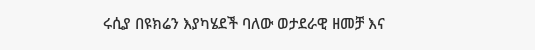ሩሲያ በዩክሬን እያካሄደች ባለው ወታደራዊ ዘመቻ እና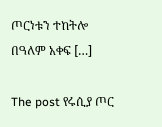ጦርነቱን ተከትሎ በዓለም አቀፍ […]

The post የሩሲያ ጦር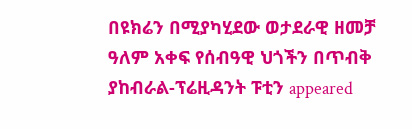በዩክሬን በሚያካሂደው ወታደራዊ ዘመቻ ዓለም አቀፍ የሰብዓዊ ህጎችን በጥብቅ ያከብራል-ፕሬዚዳንት ፑቲን appeared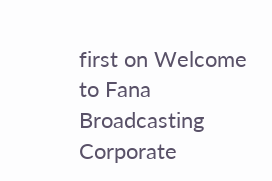first on Welcome to Fana Broadcasting Corporate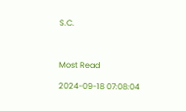S.C.



Most Read

2024-09-18 07:08:04